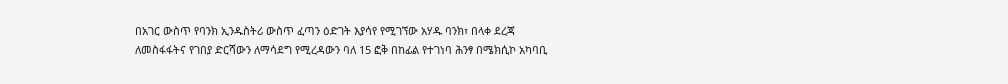በአገር ውስጥ የባንክ ኢንዱስትሪ ውስጥ ፈጣን ዕድገት እያሳየ የሚገኘው አሃዱ ባንክ፣ በላቀ ደረጃ ለመስፋፋትና የገበያ ድርሻውን ለማሳደግ የሚረዳውን ባለ 15 ፎቅ በከፊል የተገነባ ሕንፃ በሜክሲኮ አካባቢ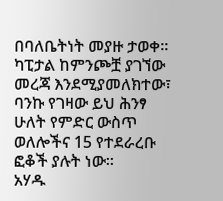በባለቤትነት መያዙ ታወቀ።
ካፒታል ከምንጮቿ ያገኘው መረጃ እንደሚያመለክተው፣ ባንኩ የገዛው ይህ ሕንፃ ሁለት የምድር ውስጥ ወለሎችና 15 የተደራረቡ ፎቆች ያሉት ነው።
አሃዱ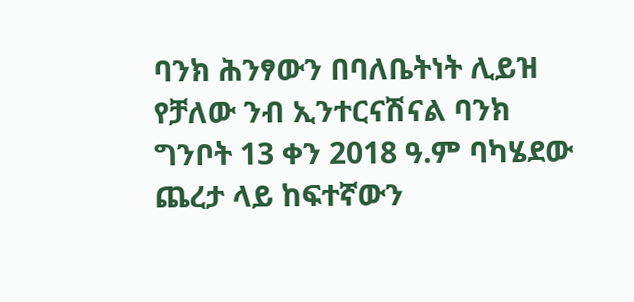ባንክ ሕንፃውን በባለቤትነት ሊይዝ የቻለው ንብ ኢንተርናሽናል ባንክ ግንቦት 13 ቀን 2018 ዓ.ም ባካሄደው ጨረታ ላይ ከፍተኛውን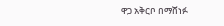ዋጋ አቅርቦ በማሸነፉ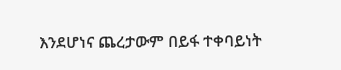እንደሆነና ጨረታውም በይፋ ተቀባይነት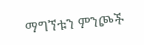ማግኘቱን ምንጮች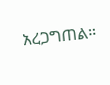አረጋግጠል።